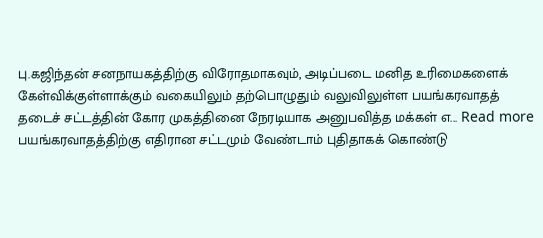பு.கஜிந்தன் சனநாயகத்திற்கு விரோதமாகவும், அடிப்படை மனித உரிமைகளைக் கேள்விக்குள்ளாக்கும் வகையிலும் தற்பொழுதும் வலுவிலுள்ள பயங்கரவாதத் தடைச் சட்டத்தின் கோர முகத்தினை நேரடியாக அனுபவித்த மக்கள் எ... Read more
பயங்கரவாதத்திற்கு எதிரான சட்டமும் வேண்டாம் புதிதாகக் கொண்டு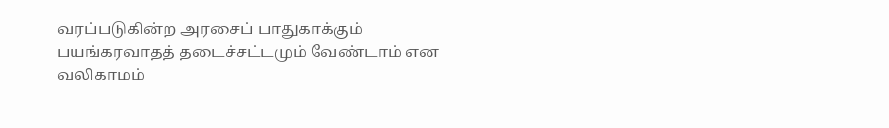வரப்படுகின்ற அரசைப் பாதுகாக்கும் பயங்கரவாதத் தடைச்சட்டமும் வேண்டாம் என வலிகாமம்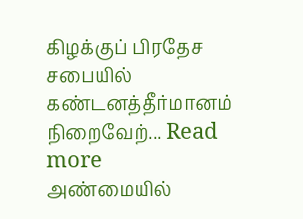கிழக்குப் பிரதேச சபையில் கண்டனத்தீர்மானம் நிறைவேற்... Read more
அண்மையில்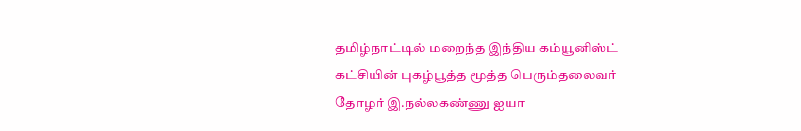தமிழ்நாட்டில் மறைந்த இந்திய கம்யூனிஸ்ட் கட்சியின் புகழ்பூத்த மூத்த பெரும்தலைவர் தோழர் இ.நல்லகண்ணு ஐயா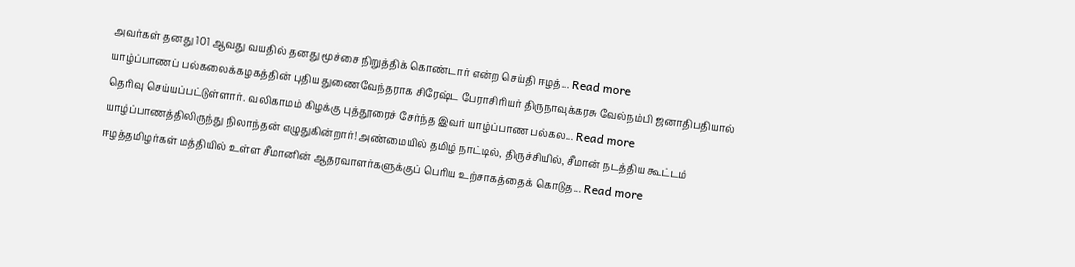அவர்கள் தனது 101 ஆவது வயதில் தனது மூச்சை நிறுத்திக் கொண்டார் என்ற செய்தி ஈழத்... Read more
யாழ்ப்பாணப் பல்கலைக்கழகத்தின் புதிய துணைவேந்தராக சிரேஷ்ட பேராசிரியர் திருநாவுக்கரசு வேல்நம்பி ஜனாதிபதியால் தெரிவு செய்யப்பட்டுள்ளார். வலிகாமம் கிழக்கு புத்தூரைச் சேர்ந்த இவர் யாழ்ப்பாண பல்கல... Read more
யாழ்ப்பாணத்திலிருந்து நிலாந்தன் எழுதுகின்றார்! அண்மையில் தமிழ் நாட்டில், திருச்சியில், சீமான் நடத்திய கூட்டம் ஈழத்தமிழர்கள் மத்தியில் உள்ள சீமானின் ஆதரவாளர்களுக்குப் பெரிய உற்சாகத்தைக் கொடுத... Read more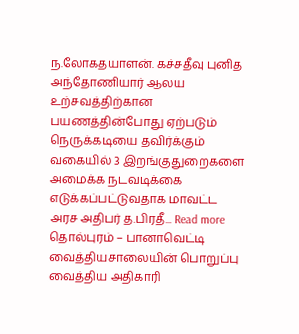ந.லோகதயாளன். கச்சதீவு புனித அந்தோணியார் ஆலய உற்சவத்திற்கான பயணத்தின்போது ஏற்படும் நெருக்கடியை தவிர்க்கும் வகையில் 3 இறங்குதுறைகளை அமைக்க நடவடிக்கை எடுக்கப்பட்டுவதாக மாவட்ட அரச அதிபர் த.பிரதீ... Read more
தொல்புரம் – பானாவெட்டி வைத்தியசாலையின் பொறுப்பு வைத்திய அதிகாரி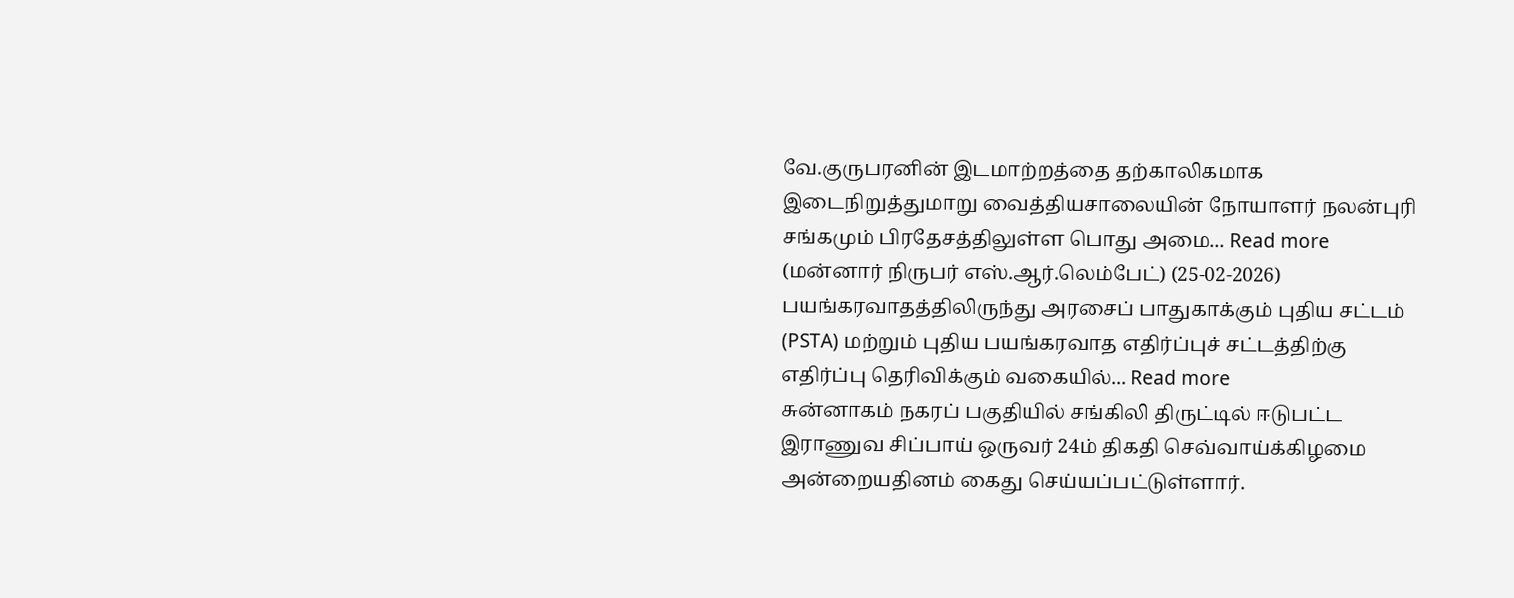வே.குருபரனின் இடமாற்றத்தை தற்காலிகமாக இடைநிறுத்துமாறு வைத்தியசாலையின் நோயாளர் நலன்புரி சங்கமும் பிரதேசத்திலுள்ள பொது அமை... Read more
(மன்னார் நிருபர் எஸ்.ஆர்.லெம்பேட்) (25-02-2026) பயங்கரவாதத்திலிருந்து அரசைப் பாதுகாக்கும் புதிய சட்டம் (PSTA) மற்றும் புதிய பயங்கரவாத எதிர்ப்புச் சட்டத்திற்கு எதிர்ப்பு தெரிவிக்கும் வகையில்... Read more
சுன்னாகம் நகரப் பகுதியில் சங்கிலி திருட்டில் ஈடுபட்ட இராணுவ சிப்பாய் ஒருவர் 24ம் திகதி செவ்வாய்க்கிழமை அன்றையதினம் கைது செய்யப்பட்டுள்ளார்.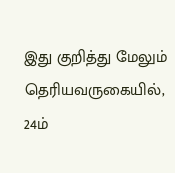இது குறித்து மேலும் தெரியவருகையில், 24ம்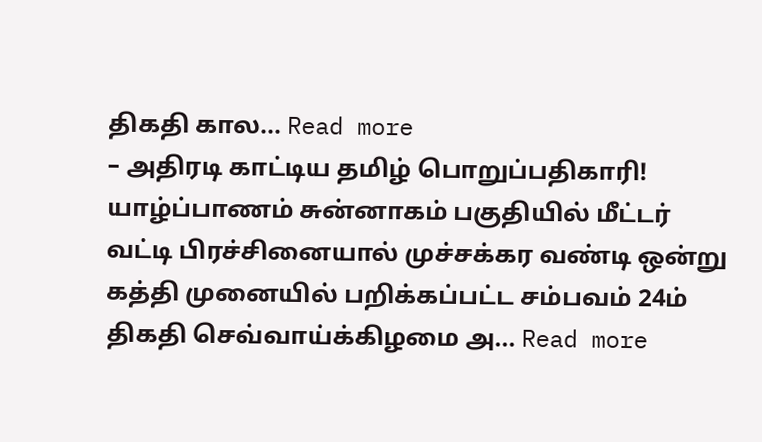திகதி கால... Read more
– அதிரடி காட்டிய தமிழ் பொறுப்பதிகாரி! யாழ்ப்பாணம் சுன்னாகம் பகுதியில் மீட்டர் வட்டி பிரச்சினையால் முச்சக்கர வண்டி ஒன்று கத்தி முனையில் பறிக்கப்பட்ட சம்பவம் 24ம் திகதி செவ்வாய்க்கிழமை அ... Read more